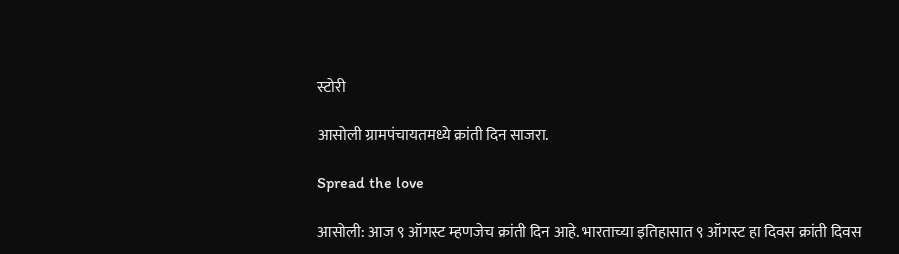स्टोरी

आसोली ग्रामपंचायतमध्ये क्रांती दिन साजरा.

Spread the love

आसोली: आज ९ ऑगस्ट म्हणजेच क्रांती दिन आहे. भारताच्या इतिहासात ९ ऑगस्ट हा दिवस क्रांती दिवस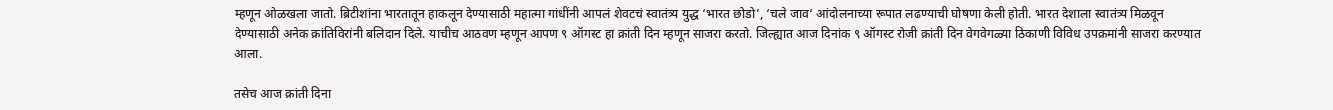म्हणून ओळखला जातो. ब्रिटीशांना भारतातून हाकलून देण्यासाठी महात्मा गांधींनी आपलं शेवटचं स्वातंत्र्य युद्ध ‘भारत छोडो’, ‘चले जाव‘ आंदोलनाच्या रूपात लढण्याची घोषणा केली होती. भारत देशाला स्वातंत्र्य मिळवून देण्यासाठी अनेक क्रांतिविरांनी बलिदान दिले. याचीच आठवण म्हणून आपण ९ ऑगस्ट हा क्रांती दिन म्हणून साजरा करतो. जिल्ह्यात आज दिनांक ९ ऑगस्ट रोजी क्रांती दिन वेगवेगळ्या ठिकाणी विविध उपक्रमांनी साजरा करण्यात आला.

तसेच आज क्रांती दिना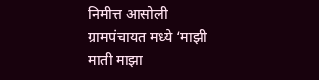निमीत्त आसोली ग्रामपंचायत मध्ये ‘माझी माती माझा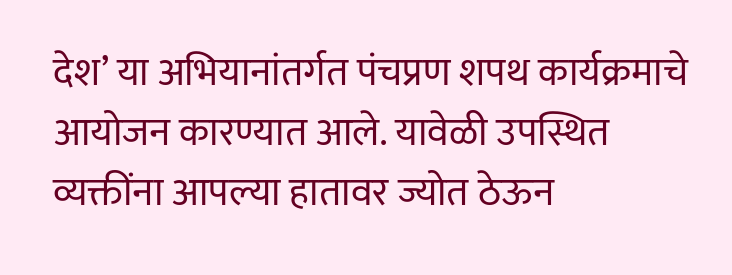देश’ या अभियानांतर्गत पंचप्रण शपथ कार्यक्रमाचे आयोजन कारण्यात आले. यावेळी उपस्थित व्यक्तींना आपल्या हातावर ज्योत ठेऊन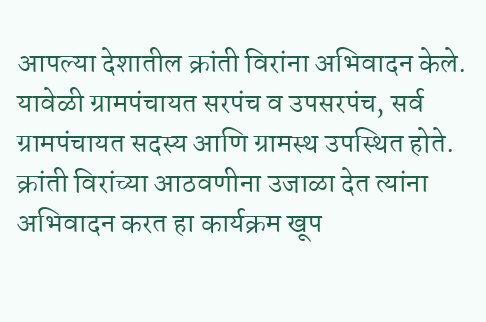आपल्या देशातील क्रांती विरांना अभिवादन केले. यावेळी ग्रामपंचायत सरपंच व उपसरपंच, सर्व ग्रामपंचायत सदस्य आणि ग्रामस्थ उपस्थित होते. क्रांती विरांच्या आठवणीना उजाळा देत त्यांना अभिवादन करत हा कार्यक्रम खूप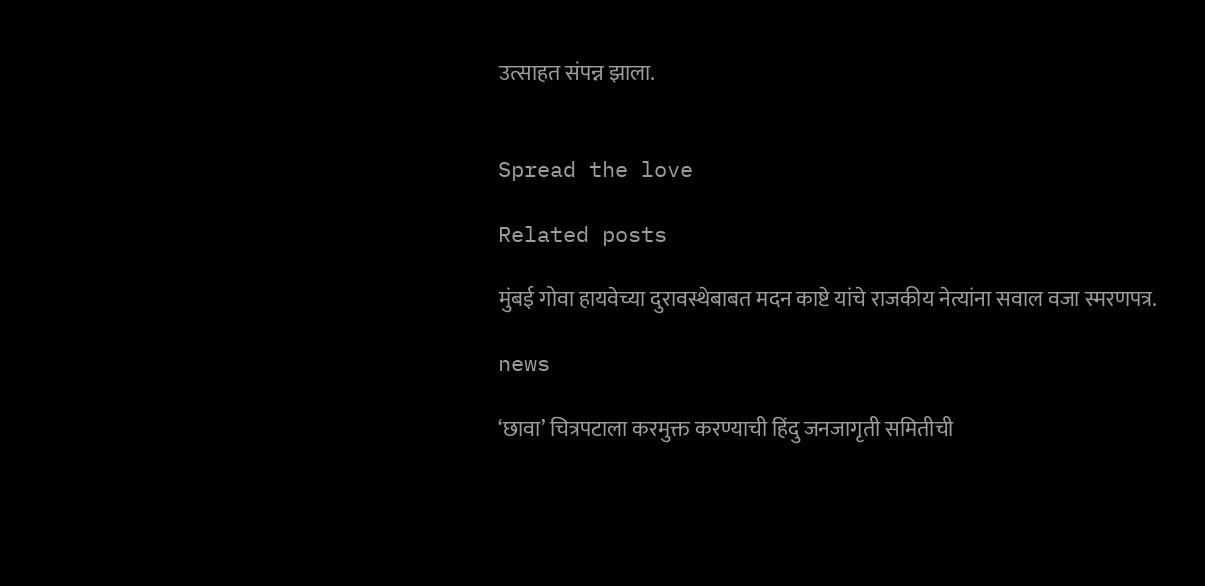उत्साहत संपन्न झाला.


Spread the love

Related posts

मुंबई गोवा हायवेच्या दुरावस्थेबाबत मदन काष्टे यांचे राजकीय नेत्यांना सवाल वजा स्मरणपत्र.

news

‘छावा’ चित्रपटाला करमुक्त करण्याची हिंदु जनजागृती समितीची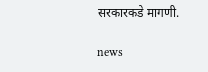सरकारकडे मागणी.

news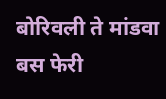बोरिवली ते मांडवा बस फेरी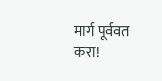मार्ग पूर्ववत करा!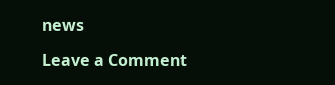news

Leave a Comment